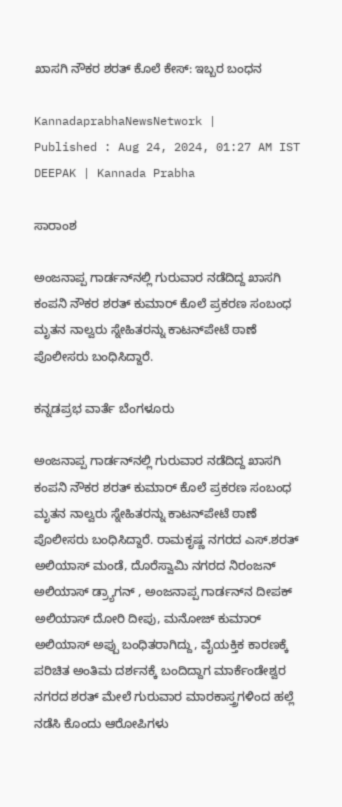ಖಾಸಗಿ ನೌಕರ ಶರತ್‌ ಕೊಲೆ ಕೇಸ್: ಇಬ್ಬರ ಬಂಧನ

KannadaprabhaNewsNetwork |
Published : Aug 24, 2024, 01:27 AM IST
DEEPAK | Kannada Prabha

ಸಾರಾಂಶ

ಅಂಜನಾಪ್ಪ ಗಾರ್ಡನ್‌ನಲ್ಲಿ ಗುರುವಾರ ನಡೆದಿದ್ದ ಖಾಸಗಿ ಕಂಪನಿ ನೌಕರ ಶರತ್ ಕುಮಾರ್‌ ಕೊಲೆ ಪ್ರಕರಣ ಸಂಬಂಧ ಮೃತನ ನಾಲ್ವರು ಸ್ನೇಹಿತರನ್ನು ಕಾಟನ್‌ಪೇಟೆ ಠಾಣೆ ಪೊಲೀಸರು ಬಂಧಿಸಿದ್ದಾರೆ.

ಕನ್ನಡಪ್ರಭ ವಾರ್ತೆ ಬೆಂಗಳೂರು

ಅಂಜನಾಪ್ಪ ಗಾರ್ಡನ್‌ನಲ್ಲಿ ಗುರುವಾರ ನಡೆದಿದ್ದ ಖಾಸಗಿ ಕಂಪನಿ ನೌಕರ ಶರತ್ ಕುಮಾರ್‌ ಕೊಲೆ ಪ್ರಕರಣ ಸಂಬಂಧ ಮೃತನ ನಾಲ್ವರು ಸ್ನೇಹಿತರನ್ನು ಕಾಟನ್‌ಪೇಟೆ ಠಾಣೆ ಪೊಲೀಸರು ಬಂಧಿಸಿದ್ದಾರೆ. ರಾಮಕೃಷ್ಣ ನಗರದ ಎಸ್‌.ಶರತ್ ಅಲಿಯಾಸ್ ಮಂಡೆ, ದೊರೆಸ್ವಾಮಿ ನಗರದ ನಿರಂಜನ್ ಅಲಿಯಾಸ್ ಡ್ರ್ಯಾಗನ್ , ಅಂಜನಾಪ್ಪ ಗಾರ್ಡನ್‌ನ ದೀಪಕ್ ಅಲಿಯಾಸ್ ದೋರಿ ದೀಪು, ಮನೋಜ್‌ ಕುಮಾರ್ ಅಲಿಯಾಸ್ ಅಪ್ಪು ಬಂಧಿತರಾಗಿದ್ದು, ವೈಯಕ್ತಿಕ ಕಾರಣಕ್ಕೆ ಪರಿಚಿತ ಅಂತಿಮ ದರ್ಶನಕ್ಕೆ ಬಂದಿದ್ದಾಗ ಮಾರ್ಕೆಂಡೇಶ್ವರ ನಗರದ ಶರತ್ ಮೇಲೆ ಗುರುವಾರ ಮಾರಕಾಸ್ತ್ರಗಳಿಂದ ಹಲ್ಲೆ ನಡೆಸಿ ಕೊಂದು ಆರೋಪಿಗಳು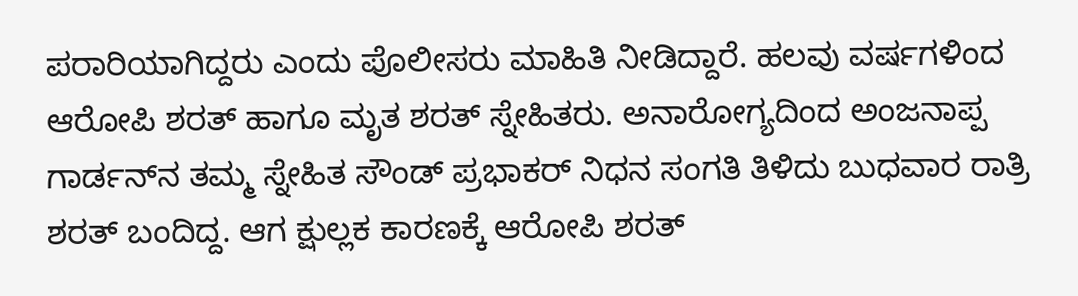ಪರಾರಿಯಾಗಿದ್ದರು ಎಂದು ಪೊಲೀಸರು ಮಾಹಿತಿ ನೀಡಿದ್ದಾರೆ. ಹಲವು ವರ್ಷಗಳಿಂದ ಆರೋಪಿ ಶರತ್ ಹಾಗೂ ಮೃತ ಶರತ್‌ ಸ್ನೇಹಿತರು. ಅನಾರೋಗ್ಯದಿಂದ ಅಂಜನಾಪ್ಪ ಗಾರ್ಡನ್‌ನ ತಮ್ಮ ಸ್ನೇಹಿತ ಸೌಂಡ್ ಪ್ರಭಾಕರ್ ನಿಧನ ಸಂಗತಿ ತಿಳಿದು ಬುಧವಾರ ರಾತ್ರಿ ಶರತ್ ಬಂದಿದ್ದ. ಆಗ ಕ್ಷುಲ್ಲಕ ಕಾರಣಕ್ಕೆ ಆರೋಪಿ ಶರತ್‌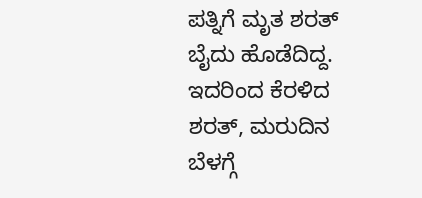ಪತ್ನಿಗೆ ಮೃತ ಶರತ್ ಬೈದು ಹೊಡೆದಿದ್ದ. ಇದರಿಂದ ಕೆರಳಿದ ಶರತ್‌, ಮರುದಿನ ಬೆಳಗ್ಗೆ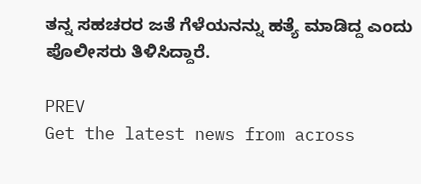ತನ್ನ ಸಹಚರರ ಜತೆ ಗೆಳೆಯನನ್ನು ಹತ್ಯೆ ಮಾಡಿದ್ದ ಎಂದು ಪೊಲೀಸರು ತಿಳಿಸಿದ್ದಾರೆ.

PREV
Get the latest news from across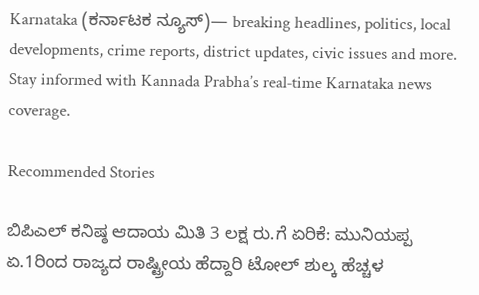Karnataka (ಕರ್ನಾಟಕ ನ್ಯೂಸ್)— breaking headlines, politics, local developments, crime reports, district updates, civic issues and more. Stay informed with Kannada Prabha’s real‑time Karnataka news coverage.

Recommended Stories

ಬಿಪಿಎಲ್‌ ಕನಿಷ್ಠ ಆದಾಯ ಮಿತಿ 3 ಲಕ್ಷ ರು.ಗೆ ಏರಿಕೆ: ಮುನಿಯಪ್ಪ
ಏ.1ರಿಂದ ರಾಜ್ಯದ ರಾಷ್ಟ್ರೀಯ ಹೆದ್ದಾರಿ ಟೋಲ್‌ ಶುಲ್ಕ ಹೆಚ್ಚಳ